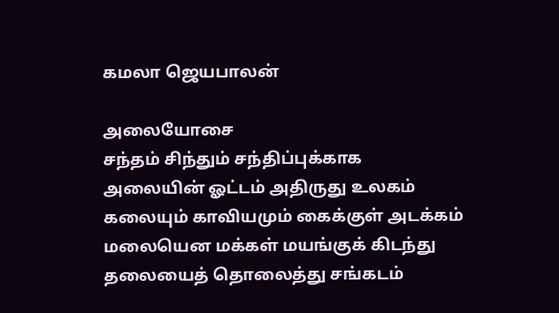கமலா ஜெயபாலன்

அலையோசை
சந்தம் சிந்தும் சந்திப்புக்காக
அலையின் ஓட்டம் அதிருது உலகம்
கலையும் காவியமும் கைக்குள் அடக்கம்
மலையென மக்கள் மயங்குக் கிடந்து
தலையைத் தொலைத்து சங்கடம்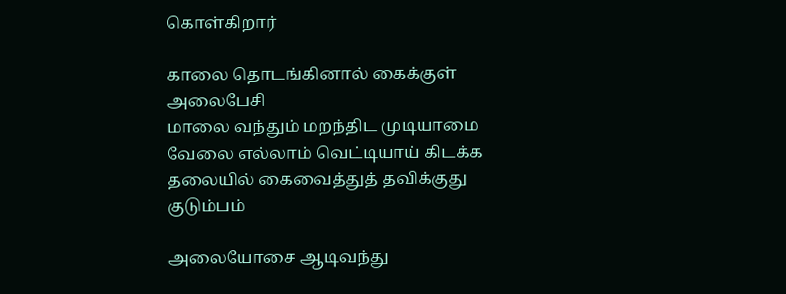கொள்கிறார்

காலை தொடங்கினால் கைக்குள் அலைபேசி
மாலை வந்தும் மறந்திட முடியாமை
வேலை எல்லாம் வெட்டியாய் கிடக்க
தலையில் கைவைத்துத் தவிக்குது குடும்பம்

அலையோசை ஆடிவந்து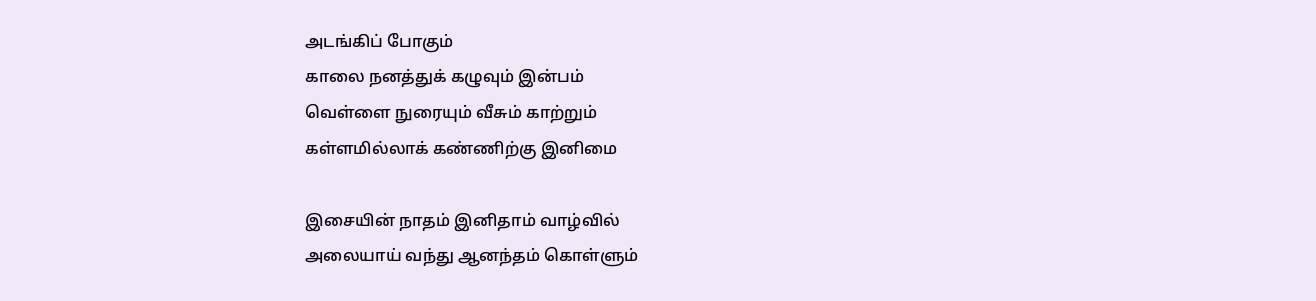அடங்கிப் போகும்
காலை நனத்துக் கழுவும் இன்பம்
வெள்ளை நுரையும் வீசும் காற்றும்
கள்ளமில்லாக் கண்ணிற்கு இனிமை

இசையின் நாதம் இனிதாம் வாழ்வில்
அலையாய் வந்து ஆனந்தம் கொள்ளும்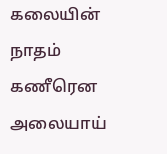கலையின் நாதம் கணீரென அலையாய்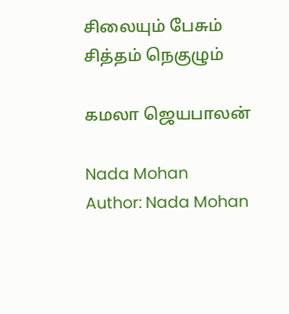சிலையும் பேசும் சித்தம் நெகுழும்

கமலா ஜெயபாலன்

Nada Mohan
Author: Nada Mohan